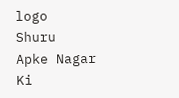logo
Shuru
Apke Nagar Ki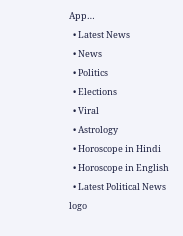App…
  • Latest News
  • News
  • Politics
  • Elections
  • Viral
  • Astrology
  • Horoscope in Hindi
  • Horoscope in English
  • Latest Political News
logo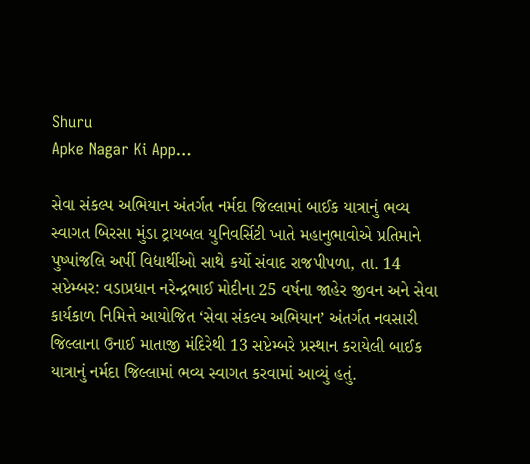Shuru
Apke Nagar Ki App…

સેવા સંકલ્પ અભિયાન અંતર્ગત નર્મદા જિલ્લામાં બાઈક યાત્રાનું ભવ્ય સ્વાગત બિરસા મુંડા ટ્રાયબલ યુનિવર્સિટી ખાતે મહાનુભાવોએ પ્રતિમાને પુષ્પાંજલિ અર્પી વિદ્યાર્થીઓ સાથે કર્યો સંવાદ રાજપીપળા, તા. 14 સપ્ટેમ્બર: વડાપ્રધાન નરેન્દ્રભાઈ મોદીના 25 વર્ષના જાહેર જીવન અને સેવા કાર્યકાળ નિમિત્તે આયોજિત ‘સેવા સંકલ્પ અભિયાન’ અંતર્ગત નવસારી જિલ્લાના ઉનાઈ માતાજી મંદિરેથી 13 સપ્ટેમ્બરે પ્રસ્થાન કરાયેલી બાઈક યાત્રાનું નર્મદા જિલ્લામાં ભવ્ય સ્વાગત કરવામાં આવ્યું હતું.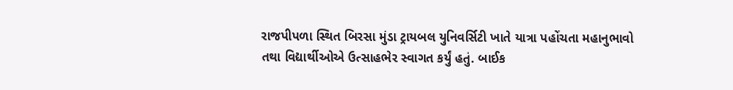રાજપીપળા સ્થિત બિરસા મુંડા ટ્રાયબલ યુનિવર્સિટી ખાતે યાત્રા પહોંચતા મહાનુભાવો તથા વિદ્યાર્થીઓએ ઉત્સાહભેર સ્વાગત કર્યું હતું. બાઈક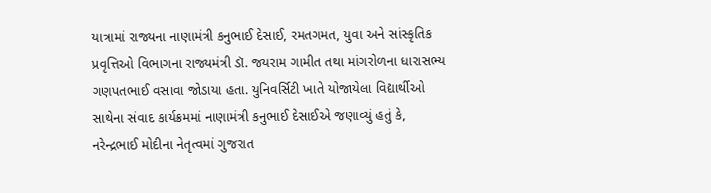યાત્રામાં રાજ્યના નાણામંત્રી કનુભાઈ દેસાઈ, રમતગમત, યુવા અને સાંસ્કૃતિક પ્રવૃત્તિઓ વિભાગના રાજ્યમંત્રી ડૉ. જયરામ ગામીત તથા માંગરોળના ધારાસભ્ય ગણપતભાઈ વસાવા જોડાયા હતા. યુનિવર્સિટી ખાતે યોજાયેલા વિદ્યાર્થીઓ સાથેના સંવાદ કાર્યક્રમમાં નાણામંત્રી કનુભાઈ દેસાઈએ જણાવ્યું હતું કે, નરેન્દ્રભાઈ મોદીના નેતૃત્વમાં ગુજરાત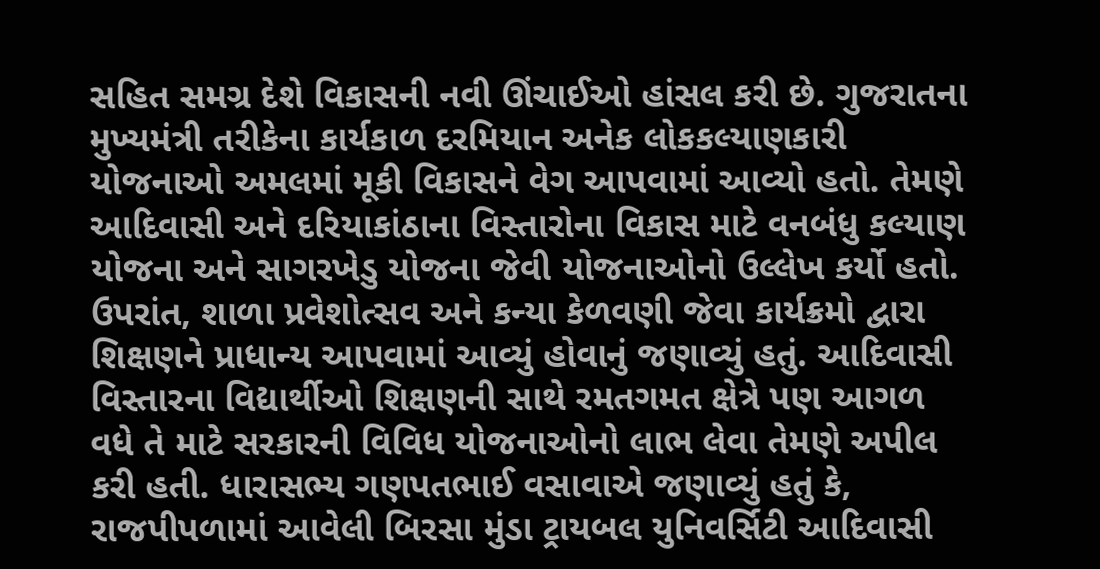સહિત સમગ્ર દેશે વિકાસની નવી ઊંચાઈઓ હાંસલ કરી છે. ગુજરાતના મુખ્યમંત્રી તરીકેના કાર્યકાળ દરમિયાન અનેક લોકકલ્યાણકારી યોજનાઓ અમલમાં મૂકી વિકાસને વેગ આપવામાં આવ્યો હતો. તેમણે આદિવાસી અને દરિયાકાંઠાના વિસ્તારોના વિકાસ માટે વનબંધુ કલ્યાણ યોજના અને સાગરખેડુ યોજના જેવી યોજનાઓનો ઉલ્લેખ કર્યો હતો. ઉપરાંત, શાળા પ્રવેશોત્સવ અને કન્યા કેળવણી જેવા કાર્યક્રમો દ્વારા શિક્ષણને પ્રાધાન્ય આપવામાં આવ્યું હોવાનું જણાવ્યું હતું. આદિવાસી વિસ્તારના વિદ્યાર્થીઓ શિક્ષણની સાથે રમતગમત ક્ષેત્રે પણ આગળ વધે તે માટે સરકારની વિવિધ યોજનાઓનો લાભ લેવા તેમણે અપીલ કરી હતી. ધારાસભ્ય ગણપતભાઈ વસાવાએ જણાવ્યું હતું કે, રાજપીપળામાં આવેલી બિરસા મુંડા ટ્રાયબલ યુનિવર્સિટી આદિવાસી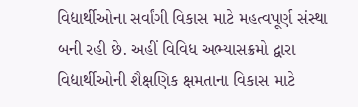વિદ્યાર્થીઓના સર્વાંગી વિકાસ માટે મહત્વપૂર્ણ સંસ્થા બની રહી છે. અહીં વિવિધ અભ્યાસક્રમો દ્વારા વિદ્યાર્થીઓની શૈક્ષણિક ક્ષમતાના વિકાસ માટે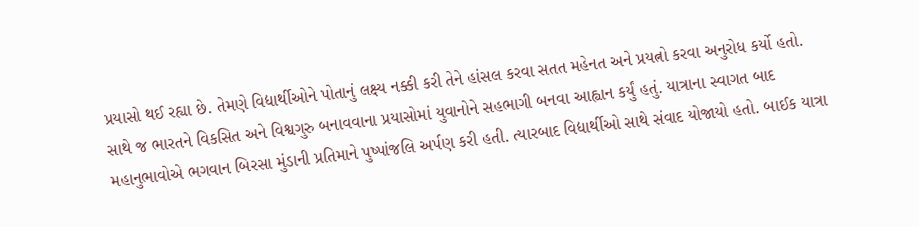પ્રયાસો થઈ રહ્યા છે. તેમણે વિદ્યાર્થીઓને પોતાનું લક્ષ્ય નક્કી કરી તેને હાંસલ કરવા સતત મહેનત અને પ્રયત્નો કરવા અનુરોધ કર્યો હતો. સાથે જ ભારતને વિકસિત અને વિશ્વગુરુ બનાવવાના પ્રયાસોમાં યુવાનોને સહભાગી બનવા આહ્વાન કર્યું હતું. યાત્રાના સ્વાગત બાદ મહાનુભાવોએ ભગવાન બિરસા મુંડાની પ્રતિમાને પુષ્પાંજલિ અર્પણ કરી હતી. ત્યારબાદ વિદ્યાર્થીઓ સાથે સંવાદ યોજાયો હતો. બાઈક યાત્રા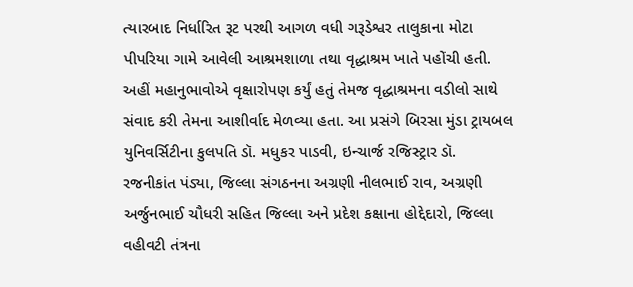ત્યારબાદ નિર્ધારિત રૂટ પરથી આગળ વધી ગરૂડેશ્વર તાલુકાના મોટા પીપરિયા ગામે આવેલી આશ્રમશાળા તથા વૃદ્ધાશ્રમ ખાતે પહોંચી હતી. અહીં મહાનુભાવોએ વૃક્ષારોપણ કર્યું હતું તેમજ વૃદ્ધાશ્રમના વડીલો સાથે સંવાદ કરી તેમના આશીર્વાદ મેળવ્યા હતા. આ પ્રસંગે બિરસા મુંડા ટ્રાયબલ યુનિવર્સિટીના કુલપતિ ડૉ. મધુકર પાડવી, ઇન્ચાર્જ રજિસ્ટ્રાર ડૉ. રજનીકાંત પંડ્યા, જિલ્લા સંગઠનના અગ્રણી નીલભાઈ રાવ, અગ્રણી અર્જુનભાઈ ચૌધરી સહિત જિલ્લા અને પ્રદેશ કક્ષાના હોદ્દેદારો, જિલ્લા વહીવટી તંત્રના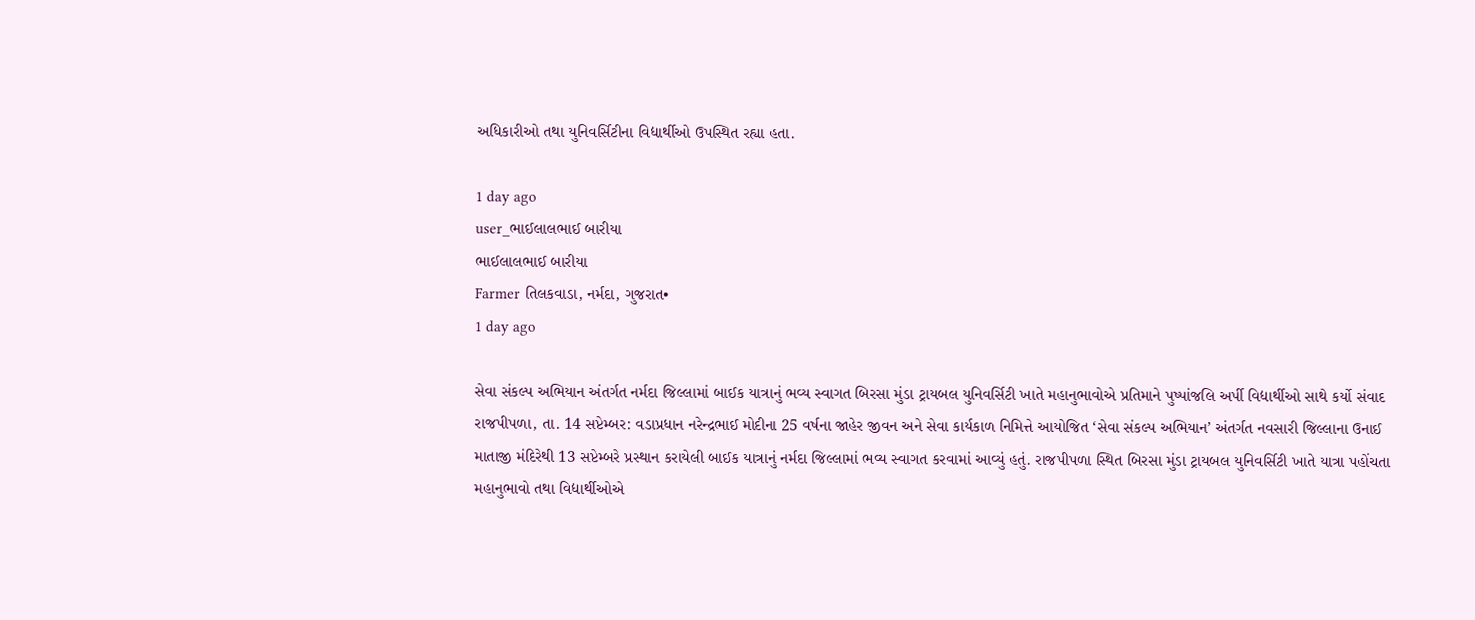અધિકારીઓ તથા યુનિવર્સિટીના વિદ્યાર્થીઓ ઉપસ્થિત રહ્યા હતા.

1 day ago
user_ભાઈલાલભાઈ બારીયા
ભાઈલાલભાઈ બારીયા
Farmer તિલકવાડા, નર્મદા, ગુજરાત•
1 day ago

સેવા સંકલ્પ અભિયાન અંતર્ગત નર્મદા જિલ્લામાં બાઈક યાત્રાનું ભવ્ય સ્વાગત બિરસા મુંડા ટ્રાયબલ યુનિવર્સિટી ખાતે મહાનુભાવોએ પ્રતિમાને પુષ્પાંજલિ અર્પી વિદ્યાર્થીઓ સાથે કર્યો સંવાદ રાજપીપળા, તા. 14 સપ્ટેમ્બર: વડાપ્રધાન નરેન્દ્રભાઈ મોદીના 25 વર્ષના જાહેર જીવન અને સેવા કાર્યકાળ નિમિત્તે આયોજિત ‘સેવા સંકલ્પ અભિયાન’ અંતર્ગત નવસારી જિલ્લાના ઉનાઈ માતાજી મંદિરેથી 13 સપ્ટેમ્બરે પ્રસ્થાન કરાયેલી બાઈક યાત્રાનું નર્મદા જિલ્લામાં ભવ્ય સ્વાગત કરવામાં આવ્યું હતું. રાજપીપળા સ્થિત બિરસા મુંડા ટ્રાયબલ યુનિવર્સિટી ખાતે યાત્રા પહોંચતા મહાનુભાવો તથા વિદ્યાર્થીઓએ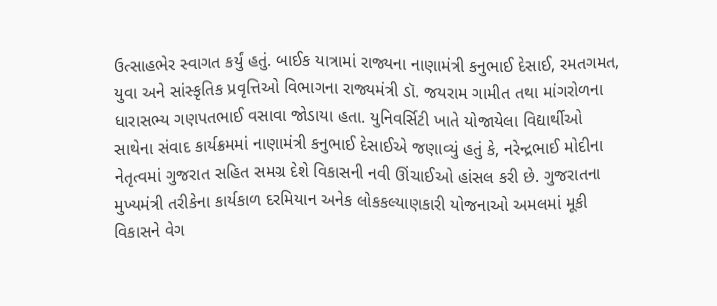ઉત્સાહભેર સ્વાગત કર્યું હતું. બાઈક યાત્રામાં રાજ્યના નાણામંત્રી કનુભાઈ દેસાઈ, રમતગમત, યુવા અને સાંસ્કૃતિક પ્રવૃત્તિઓ વિભાગના રાજ્યમંત્રી ડૉ. જયરામ ગામીત તથા માંગરોળના ધારાસભ્ય ગણપતભાઈ વસાવા જોડાયા હતા. યુનિવર્સિટી ખાતે યોજાયેલા વિદ્યાર્થીઓ સાથેના સંવાદ કાર્યક્રમમાં નાણામંત્રી કનુભાઈ દેસાઈએ જણાવ્યું હતું કે, નરેન્દ્રભાઈ મોદીના નેતૃત્વમાં ગુજરાત સહિત સમગ્ર દેશે વિકાસની નવી ઊંચાઈઓ હાંસલ કરી છે. ગુજરાતના મુખ્યમંત્રી તરીકેના કાર્યકાળ દરમિયાન અનેક લોકકલ્યાણકારી યોજનાઓ અમલમાં મૂકી વિકાસને વેગ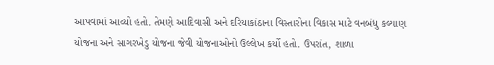આપવામાં આવ્યો હતો. તેમણે આદિવાસી અને દરિયાકાંઠાના વિસ્તારોના વિકાસ માટે વનબંધુ કલ્યાણ યોજના અને સાગરખેડુ યોજના જેવી યોજનાઓનો ઉલ્લેખ કર્યો હતો. ઉપરાંત, શાળા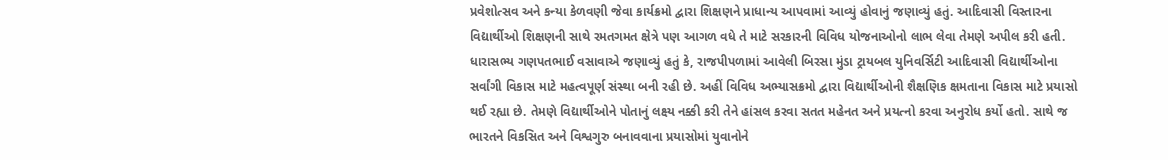પ્રવેશોત્સવ અને કન્યા કેળવણી જેવા કાર્યક્રમો દ્વારા શિક્ષણને પ્રાધાન્ય આપવામાં આવ્યું હોવાનું જણાવ્યું હતું. આદિવાસી વિસ્તારના વિદ્યાર્થીઓ શિક્ષણની સાથે રમતગમત ક્ષેત્રે પણ આગળ વધે તે માટે સરકારની વિવિધ યોજનાઓનો લાભ લેવા તેમણે અપીલ કરી હતી. ધારાસભ્ય ગણપતભાઈ વસાવાએ જણાવ્યું હતું કે, રાજપીપળામાં આવેલી બિરસા મુંડા ટ્રાયબલ યુનિવર્સિટી આદિવાસી વિદ્યાર્થીઓના સર્વાંગી વિકાસ માટે મહત્વપૂર્ણ સંસ્થા બની રહી છે. અહીં વિવિધ અભ્યાસક્રમો દ્વારા વિદ્યાર્થીઓની શૈક્ષણિક ક્ષમતાના વિકાસ માટે પ્રયાસો થઈ રહ્યા છે. તેમણે વિદ્યાર્થીઓને પોતાનું લક્ષ્ય નક્કી કરી તેને હાંસલ કરવા સતત મહેનત અને પ્રયત્નો કરવા અનુરોધ કર્યો હતો. સાથે જ ભારતને વિકસિત અને વિશ્વગુરુ બનાવવાના પ્રયાસોમાં યુવાનોને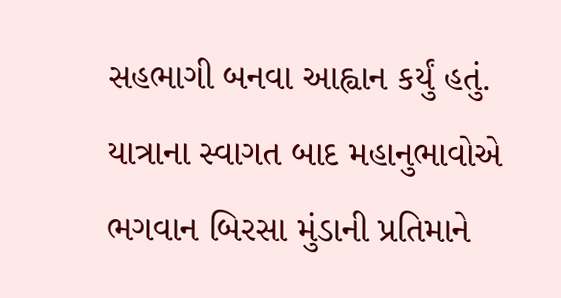સહભાગી બનવા આહ્વાન કર્યું હતું. યાત્રાના સ્વાગત બાદ મહાનુભાવોએ ભગવાન બિરસા મુંડાની પ્રતિમાને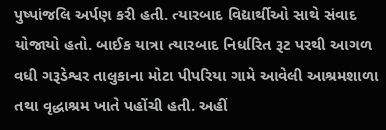પુષ્પાંજલિ અર્પણ કરી હતી. ત્યારબાદ વિદ્યાર્થીઓ સાથે સંવાદ યોજાયો હતો. બાઈક યાત્રા ત્યારબાદ નિર્ધારિત રૂટ પરથી આગળ વધી ગરૂડેશ્વર તાલુકાના મોટા પીપરિયા ગામે આવેલી આશ્રમશાળા તથા વૃદ્ધાશ્રમ ખાતે પહોંચી હતી. અહીં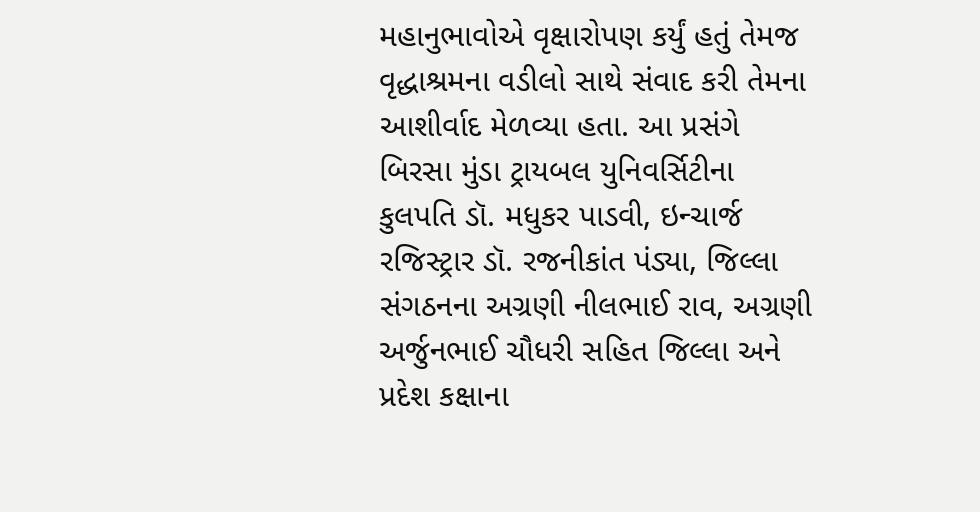મહાનુભાવોએ વૃક્ષારોપણ કર્યું હતું તેમજ વૃદ્ધાશ્રમના વડીલો સાથે સંવાદ કરી તેમના આશીર્વાદ મેળવ્યા હતા. આ પ્રસંગે બિરસા મુંડા ટ્રાયબલ યુનિવર્સિટીના કુલપતિ ડૉ. મધુકર પાડવી, ઇન્ચાર્જ રજિસ્ટ્રાર ડૉ. રજનીકાંત પંડ્યા, જિલ્લા સંગઠનના અગ્રણી નીલભાઈ રાવ, અગ્રણી અર્જુનભાઈ ચૌધરી સહિત જિલ્લા અને પ્રદેશ કક્ષાના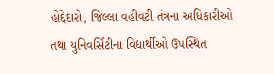હોદ્દેદારો, જિલ્લા વહીવટી તંત્રના અધિકારીઓ તથા યુનિવર્સિટીના વિદ્યાર્થીઓ ઉપસ્થિત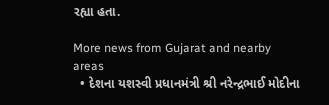રહ્યા હતા.

More news from Gujarat and nearby areas
  • દેશના યશસ્વી પ્રધાનમંત્રી શ્રી નરેન્દ્રભાઈ મોદીના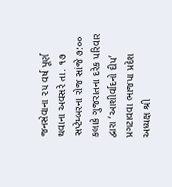જનસેવાના ૨૫ વર્ષ પૂર્ણ થવાના અવસરે તા. ૧૭ સપ્ટેમ્બરના રોજ સાંજે ૭:૦૦ કલાકે ગુજરાતના દરેક પરિવાર દ્વારા ‘આશીર્વાદનો દીપ’ પ્રગટાવવા ભાજપા પ્રદેશ અધ્યક્ષ શ્રી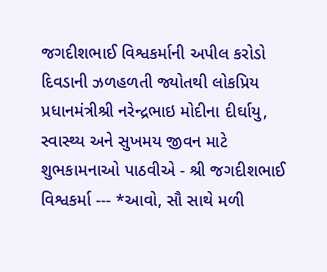જગદીશભાઈ વિશ્વકર્માની અપીલ કરોડો દિવડાની ઝળહળતી જ્યોતથી લોકપ્રિય પ્રધાનમંત્રીશ્રી નરેન્દ્રભાઇ મોદીના દીર્ઘાયુ, સ્વાસ્થ્ય અને સુખમય જીવન માટે શુભકામનાઓ પાઠવીએ - શ્રી જગદીશભાઈ વિશ્વકર્મા --- *આવો, સૌ સાથે મળી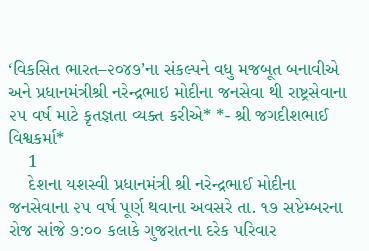‘વિકસિત ભારત–૨૦૪૭’ના સંકલ્પને વધુ મજબૂત બનાવીએ અને પ્રધાનમંત્રીશ્રી નરેન્દ્રભાઇ મોદીના જનસેવા થી રાષ્ટ્રસેવાના ૨૫ વર્ષ માટે કૃતજ્ઞતા વ્યક્ત કરીએ* *- શ્રી જગદીશભાઈ વિશ્વકર્મા*
    1
    દેશના યશસ્વી પ્રધાનમંત્રી શ્રી નરેન્દ્રભાઈ મોદીના જનસેવાના ૨૫ વર્ષ પૂર્ણ થવાના અવસરે તા. ૧૭ સપ્ટેમ્બરના રોજ સાંજે ૭:૦૦ કલાકે ગુજરાતના દરેક પરિવાર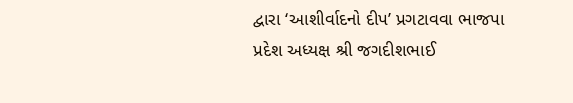દ્વારા ‘આશીર્વાદનો દીપ’ પ્રગટાવવા ભાજપા પ્રદેશ અધ્યક્ષ શ્રી જગદીશભાઈ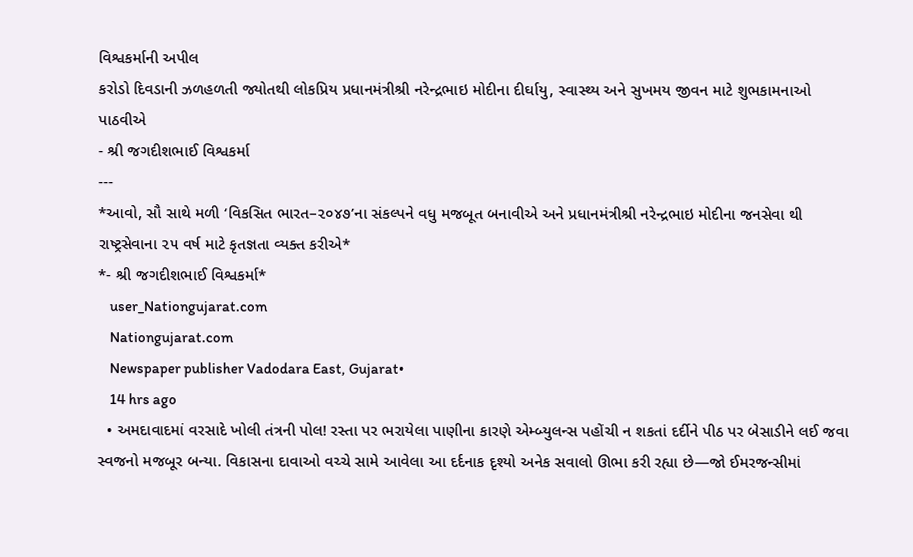વિશ્વકર્માની અપીલ
કરોડો દિવડાની ઝળહળતી જ્યોતથી લોકપ્રિય પ્રધાનમંત્રીશ્રી નરેન્દ્રભાઇ મોદીના દીર્ઘાયુ, સ્વાસ્થ્ય અને સુખમય જીવન માટે શુભકામનાઓ પાઠવીએ
- શ્રી જગદીશભાઈ વિશ્વકર્મા
---
*આવો, સૌ સાથે મળી ‘વિકસિત ભારત–૨૦૪૭’ના સંકલ્પને વધુ મજબૂત બનાવીએ અને પ્રધાનમંત્રીશ્રી નરેન્દ્રભાઇ મોદીના જનસેવા થી રાષ્ટ્રસેવાના ૨૫ વર્ષ માટે કૃતજ્ઞતા વ્યક્ત કરીએ*
*- શ્રી જગદીશભાઈ વિશ્વકર્મા*
    user_Nationgujarat.com
    Nationgujarat.com
    Newspaper publisher Vadodara East, Gujarat•
    14 hrs ago
  • અમદાવાદમાં વરસાદે ખોલી તંત્રની પોલ! રસ્તા પર ભરાયેલા પાણીના કારણે એમ્બ્યુલન્સ પહોંચી ન શકતાં દર્દીને પીઠ પર બેસાડીને લઈ જવા સ્વજનો મજબૂર બન્યા. વિકાસના દાવાઓ વચ્ચે સામે આવેલા આ દર્દનાક દૃશ્યો અનેક સવાલો ઊભા કરી રહ્યા છે—જો ઈમરજન્સીમાં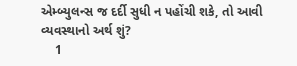એમ્બ્યુલન્સ જ દર્દી સુધી ન પહોંચી શકે, તો આવી વ્યવસ્થાનો અર્થ શું?
    1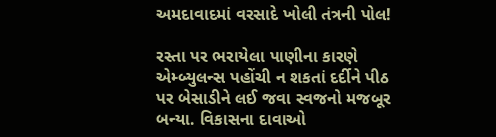અમદાવાદમાં વરસાદે ખોલી તંત્રની પોલ!

રસ્તા પર ભરાયેલા પાણીના કારણે એમ્બ્યુલન્સ પહોંચી ન શકતાં દર્દીને પીઠ પર બેસાડીને લઈ જવા સ્વજનો મજબૂર બન્યા. વિકાસના દાવાઓ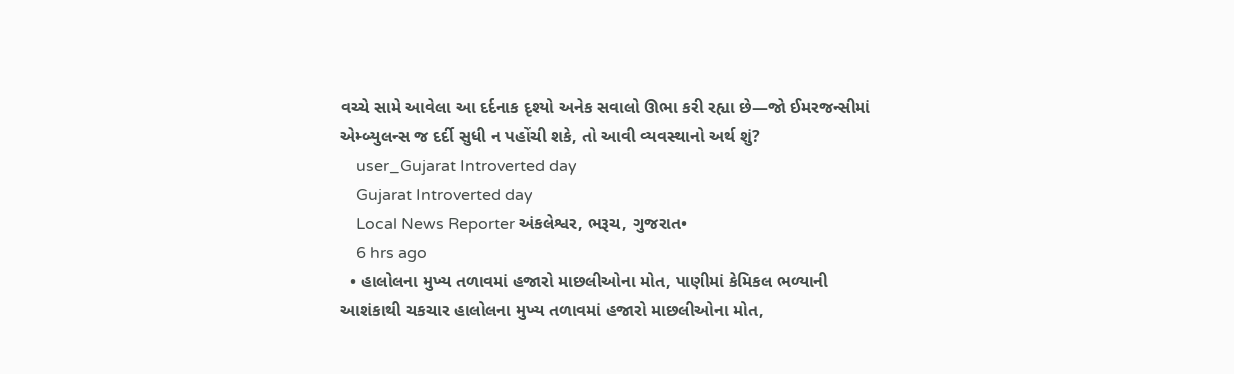વચ્ચે સામે આવેલા આ દર્દનાક દૃશ્યો અનેક સવાલો ઊભા કરી રહ્યા છે—જો ઈમરજન્સીમાં એમ્બ્યુલન્સ જ દર્દી સુધી ન પહોંચી શકે, તો આવી વ્યવસ્થાનો અર્થ શું?
    user_Gujarat Introverted day
    Gujarat Introverted day
    Local News Reporter અંકલેશ્વર, ભરૂચ, ગુજરાત•
    6 hrs ago
  • હાલોલના મુખ્ય તળાવમાં હજારો માછલીઓના મોત, પાણીમાં કેમિકલ ભળ્યાની આશંકાથી ચકચાર હાલોલના મુખ્ય તળાવમાં હજારો માછલીઓના મોત,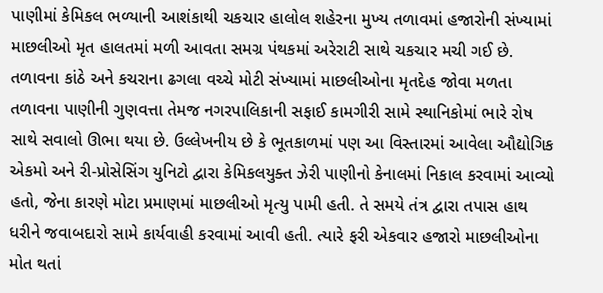પાણીમાં કેમિકલ ભળ્યાની આશંકાથી ચકચાર હાલોલ શહેરના મુખ્ય તળાવમાં હજારોની સંખ્યામાં માછલીઓ મૃત હાલતમાં મળી આવતા સમગ્ર પંથકમાં અરેરાટી સાથે ચકચાર મચી ગઈ છે. તળાવના કાંઠે અને કચરાના ઢગલા વચ્ચે મોટી સંખ્યામાં માછલીઓના મૃતદેહ જોવા મળતા તળાવના પાણીની ગુણવત્તા તેમજ નગરપાલિકાની સફાઈ કામગીરી સામે સ્થાનિકોમાં ભારે રોષ સાથે સવાલો ઊભા થયા છે. ઉલ્લેખનીય છે કે ભૂતકાળમાં પણ આ વિસ્તારમાં આવેલા ઔદ્યોગિક એકમો અને રી-પ્રોસેસિંગ યુનિટો દ્વારા કેમિકલયુક્ત ઝેરી પાણીનો કેનાલમાં નિકાલ કરવામાં આવ્યો હતો, જેના કારણે મોટા પ્રમાણમાં માછલીઓ મૃત્યુ પામી હતી. તે સમયે તંત્ર દ્વારા તપાસ હાથ ધરીને જવાબદારો સામે કાર્યવાહી કરવામાં આવી હતી. ત્યારે ફરી એકવાર હજારો માછલીઓના મોત થતાં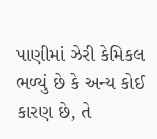પાણીમાં ઝેરી કેમિકલ ભળ્યું છે કે અન્ય કોઈ કારણ છે, તે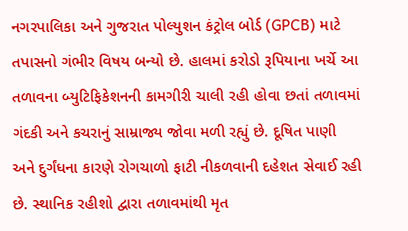નગરપાલિકા અને ગુજરાત પોલ્યુશન કંટ્રોલ બોર્ડ (GPCB) માટે તપાસનો ગંભીર વિષય બન્યો છે. હાલમાં કરોડો રૂપિયાના ખર્ચે આ તળાવના બ્યુટિફિકેશનની કામગીરી ચાલી રહી હોવા છતાં તળાવમાં ગંદકી અને કચરાનું સામ્રાજ્ય જોવા મળી રહ્યું છે. દૂષિત પાણી અને દુર્ગંધના કારણે રોગચાળો ફાટી નીકળવાની દહેશત સેવાઈ રહી છે. સ્થાનિક રહીશો દ્વારા તળાવમાંથી મૃત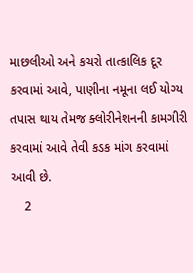માછલીઓ અને કચરો તાત્કાલિક દૂર કરવામાં આવે, પાણીના નમૂના લઈ યોગ્ય તપાસ થાય તેમજ ક્લોરીનેશનની કામગીરી કરવામાં આવે તેવી કડક માંગ કરવામાં આવી છે.
    2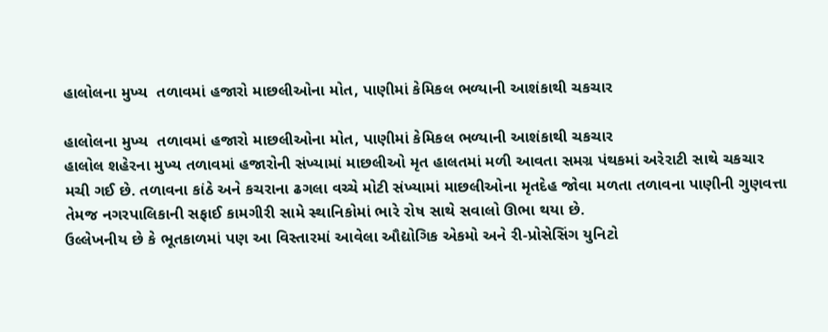હાલોલના મુખ્ય  તળાવમાં હજારો માછલીઓના મોત, પાણીમાં કેમિકલ ભળ્યાની આશંકાથી ચકચાર

હાલોલના મુખ્ય  તળાવમાં હજારો માછલીઓના મોત, પાણીમાં કેમિકલ ભળ્યાની આશંકાથી ચકચાર
હાલોલ શહેરના મુખ્ય તળાવમાં હજારોની સંખ્યામાં માછલીઓ મૃત હાલતમાં મળી આવતા સમગ્ર પંથકમાં અરેરાટી સાથે ચકચાર મચી ગઈ છે. તળાવના કાંઠે અને કચરાના ઢગલા વચ્ચે મોટી સંખ્યામાં માછલીઓના મૃતદેહ જોવા મળતા તળાવના પાણીની ગુણવત્તા તેમજ નગરપાલિકાની સફાઈ કામગીરી સામે સ્થાનિકોમાં ભારે રોષ સાથે સવાલો ઊભા થયા છે.
ઉલ્લેખનીય છે કે ભૂતકાળમાં પણ આ વિસ્તારમાં આવેલા ઔદ્યોગિક એકમો અને રી-પ્રોસેસિંગ યુનિટો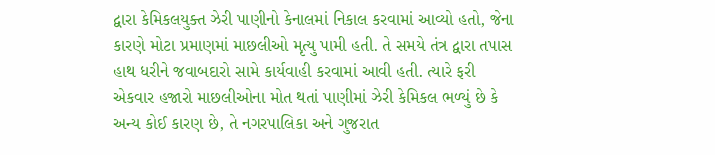દ્વારા કેમિકલયુક્ત ઝેરી પાણીનો કેનાલમાં નિકાલ કરવામાં આવ્યો હતો, જેના કારણે મોટા પ્રમાણમાં માછલીઓ મૃત્યુ પામી હતી. તે સમયે તંત્ર દ્વારા તપાસ હાથ ધરીને જવાબદારો સામે કાર્યવાહી કરવામાં આવી હતી. ત્યારે ફરી એકવાર હજારો માછલીઓના મોત થતાં પાણીમાં ઝેરી કેમિકલ ભળ્યું છે કે અન્ય કોઈ કારણ છે, તે નગરપાલિકા અને ગુજરાત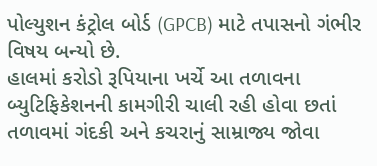પોલ્યુશન કંટ્રોલ બોર્ડ (GPCB) માટે તપાસનો ગંભીર વિષય બન્યો છે.
હાલમાં કરોડો રૂપિયાના ખર્ચે આ તળાવના બ્યુટિફિકેશનની કામગીરી ચાલી રહી હોવા છતાં તળાવમાં ગંદકી અને કચરાનું સામ્રાજ્ય જોવા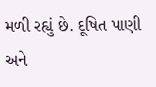મળી રહ્યું છે. દૂષિત પાણી અને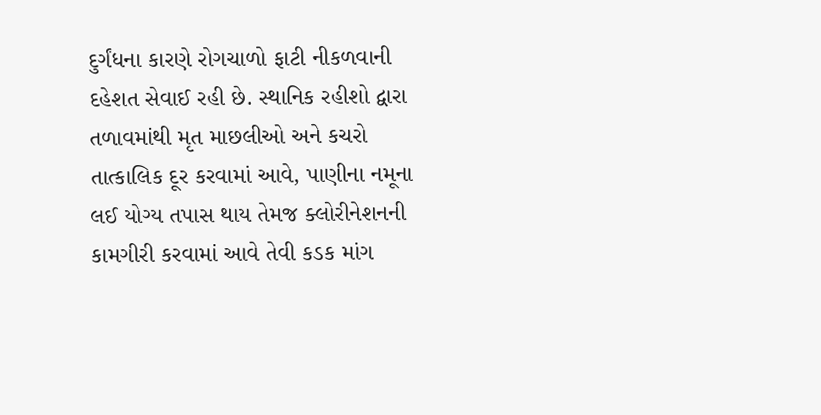દુર્ગંધના કારણે રોગચાળો ફાટી નીકળવાની દહેશત સેવાઈ રહી છે. સ્થાનિક રહીશો દ્વારા તળાવમાંથી મૃત માછલીઓ અને કચરો તાત્કાલિક દૂર કરવામાં આવે, પાણીના નમૂના લઈ યોગ્ય તપાસ થાય તેમજ ક્લોરીનેશનની કામગીરી કરવામાં આવે તેવી કડક માંગ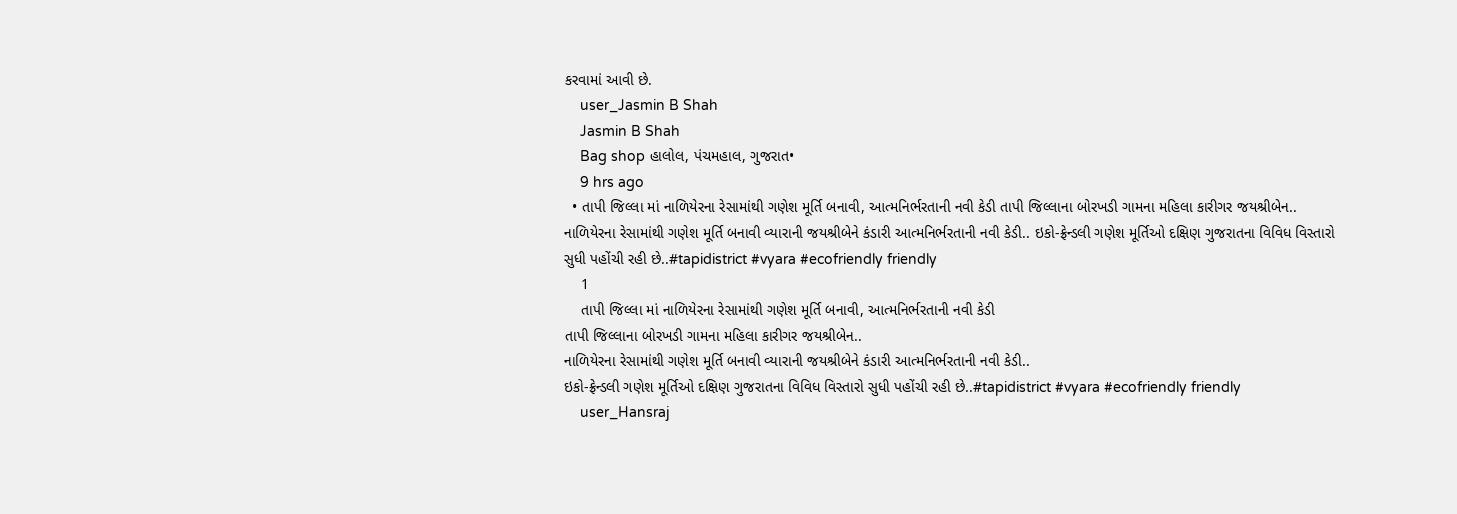કરવામાં આવી છે.
    user_Jasmin B Shah
    Jasmin B Shah
    Bag shop હાલોલ, પંચમહાલ, ગુજરાત•
    9 hrs ago
  • તાપી જિલ્લા માં નાળિયેરના રેસામાંથી ગણેશ મૂર્તિ બનાવી, આત્મનિર્ભરતાની નવી કેડી તાપી જિલ્લાના બોરખડી ગામના મહિલા કારીગર જયશ્રીબેન.. નાળિયેરના રેસામાંથી ગણેશ મૂર્તિ બનાવી વ્યારાની જયશ્રીબેને કંડારી આત્મનિર્ભરતાની નવી કેડી.. ઇકો-ફ્રેન્ડલી ગણેશ મૂર્તિઓ દક્ષિણ ગુજરાતના વિવિધ વિસ્તારો સુધી પહોંચી રહી છે..#tapidistrict #vyara #ecofriendly friendly
    1
    તાપી જિલ્લા માં નાળિયેરના રેસામાંથી ગણેશ મૂર્તિ બનાવી, આત્મનિર્ભરતાની નવી કેડી
તાપી જિલ્લાના બોરખડી ગામના મહિલા કારીગર જયશ્રીબેન..
નાળિયેરના રેસામાંથી ગણેશ મૂર્તિ બનાવી વ્યારાની જયશ્રીબેને કંડારી આત્મનિર્ભરતાની નવી કેડી..
ઇકો-ફ્રેન્ડલી ગણેશ મૂર્તિઓ દક્ષિણ ગુજરાતના વિવિધ વિસ્તારો સુધી પહોંચી રહી છે..#tapidistrict #vyara #ecofriendly friendly
    user_Hansraj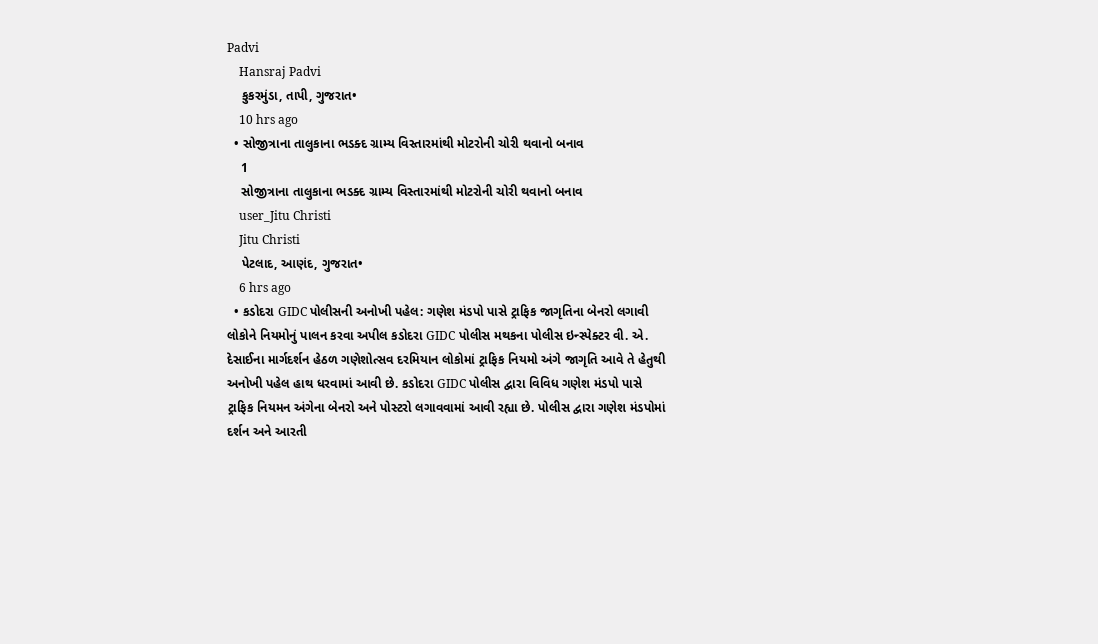Padvi
    Hansraj Padvi
    કુકરમુંડા, તાપી, ગુજરાત•
    10 hrs ago
  • સોજીત્રાના તાલુકાના ભડક્દ ગ્રામ્ય વિસ્તારમાંથી મોટરોની ચોરી થવાનો બનાવ
    1
    સોજીત્રાના તાલુકાના ભડક્દ ગ્રામ્ય વિસ્તારમાંથી મોટરોની ચોરી થવાનો બનાવ
    user_Jitu Christi
    Jitu Christi
    પેટલાદ, આણંદ, ગુજરાત•
    6 hrs ago
  • કડોદરા GIDC પોલીસની અનોખી પહેલ: ગણેશ મંડપો પાસે ટ્રાફિક જાગૃતિના બેનરો લગાવી લોકોને નિયમોનું પાલન કરવા અપીલ કડોદરા GIDC પોલીસ મથકના પોલીસ ઇન્સ્પેક્ટર વી. એ. દેસાઈના માર્ગદર્શન હેઠળ ગણેશોત્સવ દરમિયાન લોકોમાં ટ્રાફિક નિયમો અંગે જાગૃતિ આવે તે હેતુથી અનોખી પહેલ હાથ ધરવામાં આવી છે. કડોદરા GIDC પોલીસ દ્વારા વિવિધ ગણેશ મંડપો પાસે ટ્રાફિક નિયમન અંગેના બેનરો અને પોસ્ટરો લગાવવામાં આવી રહ્યા છે. પોલીસ દ્વારા ગણેશ મંડપોમાં દર્શન અને આરતી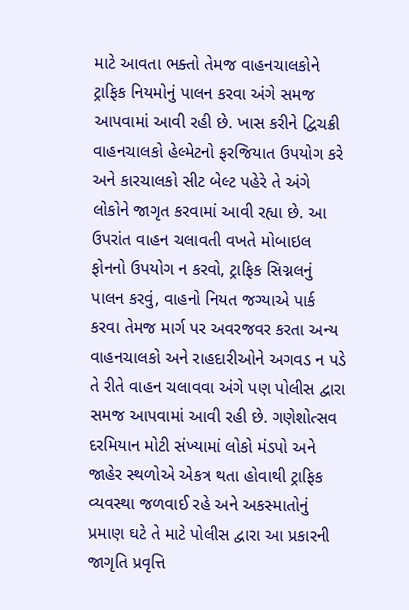માટે આવતા ભક્તો તેમજ વાહનચાલકોને ટ્રાફિક નિયમોનું પાલન કરવા અંગે સમજ આપવામાં આવી રહી છે. ખાસ કરીને દ્વિચક્રી વાહનચાલકો હેલ્મેટનો ફરજિયાત ઉપયોગ કરે અને કારચાલકો સીટ બેલ્ટ પહેરે તે અંગે લોકોને જાગૃત કરવામાં આવી રહ્યા છે. આ ઉપરાંત વાહન ચલાવતી વખતે મોબાઇલ ફોનનો ઉપયોગ ન કરવો, ટ્રાફિક સિગ્નલનું પાલન કરવું, વાહનો નિયત જગ્યાએ પાર્ક કરવા તેમજ માર્ગ પર અવરજવર કરતા અન્ય વાહનચાલકો અને રાહદારીઓને અગવડ ન પડે તે રીતે વાહન ચલાવવા અંગે પણ પોલીસ દ્વારા સમજ આપવામાં આવી રહી છે. ગણેશોત્સવ દરમિયાન મોટી સંખ્યામાં લોકો મંડપો અને જાહેર સ્થળોએ એકત્ર થતા હોવાથી ટ્રાફિક વ્યવસ્થા જળવાઈ રહે અને અકસ્માતોનું પ્રમાણ ઘટે તે માટે પોલીસ દ્વારા આ પ્રકારની જાગૃતિ પ્રવૃત્તિ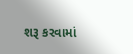શરૂ કરવામાં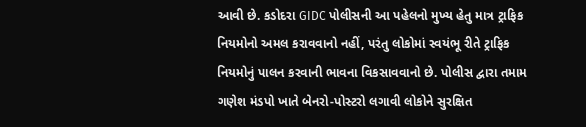આવી છે. કડોદરા GIDC પોલીસની આ પહેલનો મુખ્ય હેતુ માત્ર ટ્રાફિક નિયમોનો અમલ કરાવવાનો નહીં, પરંતુ લોકોમાં સ્વયંભૂ રીતે ટ્રાફિક નિયમોનું પાલન કરવાની ભાવના વિકસાવવાનો છે. પોલીસ દ્વારા તમામ ગણેશ મંડપો ખાતે બેનરો-પોસ્ટરો લગાવી લોકોને સુરક્ષિત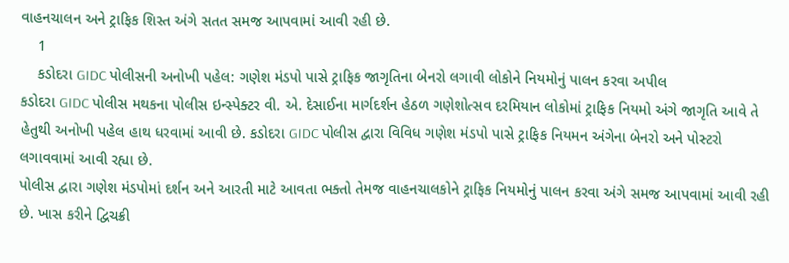વાહનચાલન અને ટ્રાફિક શિસ્ત અંગે સતત સમજ આપવામાં આવી રહી છે.
    1
    કડોદરા GIDC પોલીસની અનોખી પહેલ: ગણેશ મંડપો પાસે ટ્રાફિક જાગૃતિના બેનરો લગાવી લોકોને નિયમોનું પાલન કરવા અપીલ
કડોદરા GIDC પોલીસ મથકના પોલીસ ઇન્સ્પેક્ટર વી. એ. દેસાઈના માર્ગદર્શન હેઠળ ગણેશોત્સવ દરમિયાન લોકોમાં ટ્રાફિક નિયમો અંગે જાગૃતિ આવે તે હેતુથી અનોખી પહેલ હાથ ધરવામાં આવી છે. કડોદરા GIDC પોલીસ દ્વારા વિવિધ ગણેશ મંડપો પાસે ટ્રાફિક નિયમન અંગેના બેનરો અને પોસ્ટરો લગાવવામાં આવી રહ્યા છે.
પોલીસ દ્વારા ગણેશ મંડપોમાં દર્શન અને આરતી માટે આવતા ભક્તો તેમજ વાહનચાલકોને ટ્રાફિક નિયમોનું પાલન કરવા અંગે સમજ આપવામાં આવી રહી છે. ખાસ કરીને દ્વિચક્રી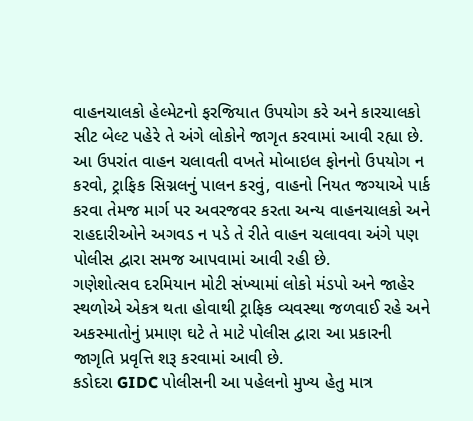વાહનચાલકો હેલ્મેટનો ફરજિયાત ઉપયોગ કરે અને કારચાલકો સીટ બેલ્ટ પહેરે તે અંગે લોકોને જાગૃત કરવામાં આવી રહ્યા છે.
આ ઉપરાંત વાહન ચલાવતી વખતે મોબાઇલ ફોનનો ઉપયોગ ન કરવો, ટ્રાફિક સિગ્નલનું પાલન કરવું, વાહનો નિયત જગ્યાએ પાર્ક કરવા તેમજ માર્ગ પર અવરજવર કરતા અન્ય વાહનચાલકો અને રાહદારીઓને અગવડ ન પડે તે રીતે વાહન ચલાવવા અંગે પણ પોલીસ દ્વારા સમજ આપવામાં આવી રહી છે.
ગણેશોત્સવ દરમિયાન મોટી સંખ્યામાં લોકો મંડપો અને જાહેર સ્થળોએ એકત્ર થતા હોવાથી ટ્રાફિક વ્યવસ્થા જળવાઈ રહે અને અકસ્માતોનું પ્રમાણ ઘટે તે માટે પોલીસ દ્વારા આ પ્રકારની જાગૃતિ પ્રવૃત્તિ શરૂ કરવામાં આવી છે.
કડોદરા GIDC પોલીસની આ પહેલનો મુખ્ય હેતુ માત્ર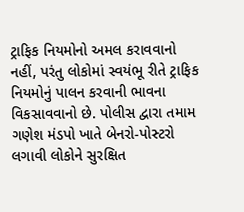ટ્રાફિક નિયમોનો અમલ કરાવવાનો નહીં, પરંતુ લોકોમાં સ્વયંભૂ રીતે ટ્રાફિક નિયમોનું પાલન કરવાની ભાવના વિકસાવવાનો છે. પોલીસ દ્વારા તમામ ગણેશ મંડપો ખાતે બેનરો-પોસ્ટરો લગાવી લોકોને સુરક્ષિત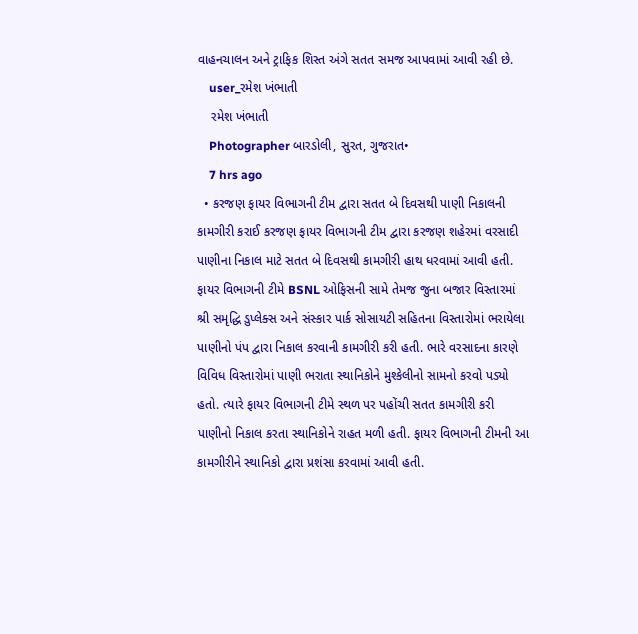વાહનચાલન અને ટ્રાફિક શિસ્ત અંગે સતત સમજ આપવામાં આવી રહી છે.
    user_રમેશ ખંભાતી
    રમેશ ખંભાતી
    Photographer બારડોલી, સુરત, ગુજરાત•
    7 hrs ago
  • કરજણ ફાયર વિભાગની ટીમ દ્વારા સતત બે દિવસથી પાણી નિકાલની કામગીરી કરાઈ કરજણ ફાયર વિભાગની ટીમ દ્વારા કરજણ શહેરમાં વરસાદી પાણીના નિકાલ માટે સતત બે દિવસથી કામગીરી હાથ ધરવામાં આવી હતી. ફાયર વિભાગની ટીમે BSNL ઓફિસની સામે તેમજ જુના બજાર વિસ્તારમાં શ્રી સમૃદ્ધિ ડુપ્લેક્સ અને સંસ્કાર પાર્ક સોસાયટી સહિતના વિસ્તારોમાં ભરાયેલા પાણીનો પંપ દ્વારા નિકાલ કરવાની કામગીરી કરી હતી. ભારે વરસાદના કારણે વિવિધ વિસ્તારોમાં પાણી ભરાતા સ્થાનિકોને મુશ્કેલીનો સામનો કરવો પડ્યો હતો. ત્યારે ફાયર વિભાગની ટીમે સ્થળ પર પહોંચી સતત કામગીરી કરી પાણીનો નિકાલ કરતા સ્થાનિકોને રાહત મળી હતી. ફાયર વિભાગની ટીમની આ કામગીરીને સ્થાનિકો દ્વારા પ્રશંસા કરવામાં આવી હતી.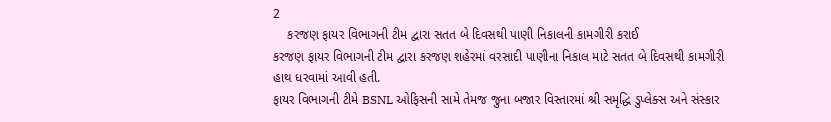2
    કરજણ ફાયર વિભાગની ટીમ દ્વારા સતત બે દિવસથી પાણી નિકાલની કામગીરી કરાઈ
કરજણ ફાયર વિભાગની ટીમ દ્વારા કરજણ શહેરમાં વરસાદી પાણીના નિકાલ માટે સતત બે દિવસથી કામગીરી હાથ ધરવામાં આવી હતી.
ફાયર વિભાગની ટીમે BSNL ઓફિસની સામે તેમજ જુના બજાર વિસ્તારમાં શ્રી સમૃદ્ધિ ડુપ્લેક્સ અને સંસ્કાર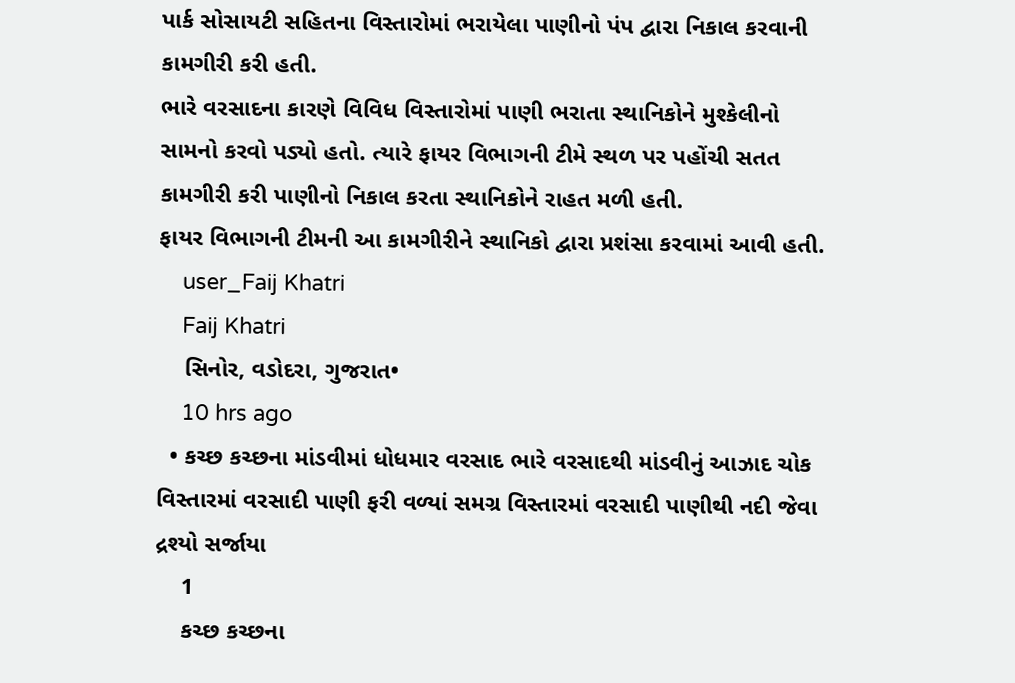પાર્ક સોસાયટી સહિતના વિસ્તારોમાં ભરાયેલા પાણીનો પંપ દ્વારા નિકાલ કરવાની કામગીરી કરી હતી.
ભારે વરસાદના કારણે વિવિધ વિસ્તારોમાં પાણી ભરાતા સ્થાનિકોને મુશ્કેલીનો સામનો કરવો પડ્યો હતો. ત્યારે ફાયર વિભાગની ટીમે સ્થળ પર પહોંચી સતત કામગીરી કરી પાણીનો નિકાલ કરતા સ્થાનિકોને રાહત મળી હતી.
ફાયર વિભાગની ટીમની આ કામગીરીને સ્થાનિકો દ્વારા પ્રશંસા કરવામાં આવી હતી.
    user_Faij Khatri
    Faij Khatri
    સિનોર, વડોદરા, ગુજરાત•
    10 hrs ago
  • કચ્છ કચ્છના માંડવીમાં ધોધમાર વરસાદ ભારે વરસાદથી માંડવીનું આઝાદ ચોક વિસ્તારમાં વરસાદી પાણી ફરી વળ્યાં સમગ્ર વિસ્તારમાં વરસાદી પાણીથી નદી જેવા દ્રશ્યો સર્જાયા
    1
    કચ્છ કચ્છના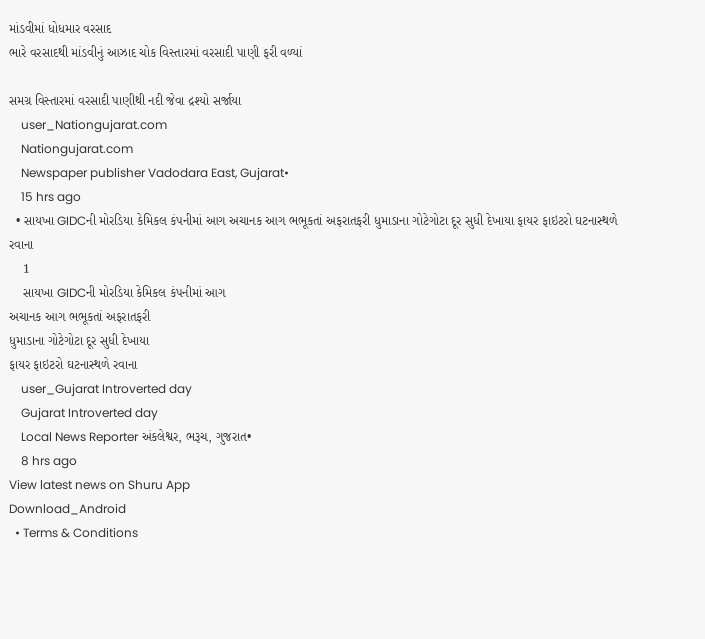માંડવીમાં ધોધમાર વરસાદ
ભારે વરસાદથી માંડવીનું આઝાદ ચોક વિસ્તારમાં વરસાદી પાણી ફરી વળ્યાં

સમગ્ર વિસ્તારમાં વરસાદી પાણીથી નદી જેવા દ્રશ્યો સર્જાયા
    user_Nationgujarat.com
    Nationgujarat.com
    Newspaper publisher Vadodara East, Gujarat•
    15 hrs ago
  • સાયખા GIDCની મોરડિયા કેમિકલ કંપનીમાં આગ અચાનક આગ ભભૂકતાં અફરાતફરી ધુમાડાના ગોટેગોટા દૂર સુધી દેખાયા ફાયર ફાઇટરો ઘટનાસ્થળે રવાના
    1
    સાયખા GIDCની મોરડિયા કેમિકલ કંપનીમાં આગ
અચાનક આગ ભભૂકતાં અફરાતફરી
ધુમાડાના ગોટેગોટા દૂર સુધી દેખાયા
ફાયર ફાઇટરો ઘટનાસ્થળે રવાના
    user_Gujarat Introverted day
    Gujarat Introverted day
    Local News Reporter અંકલેશ્વર, ભરૂચ, ગુજરાત•
    8 hrs ago
View latest news on Shuru App
Download_Android
  • Terms & Conditions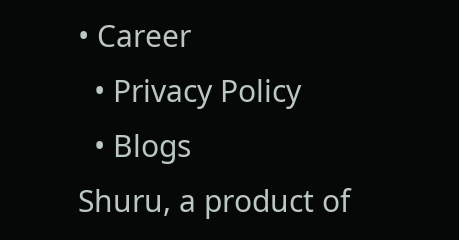• Career
  • Privacy Policy
  • Blogs
Shuru, a product of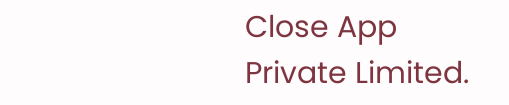Close App Private Limited.